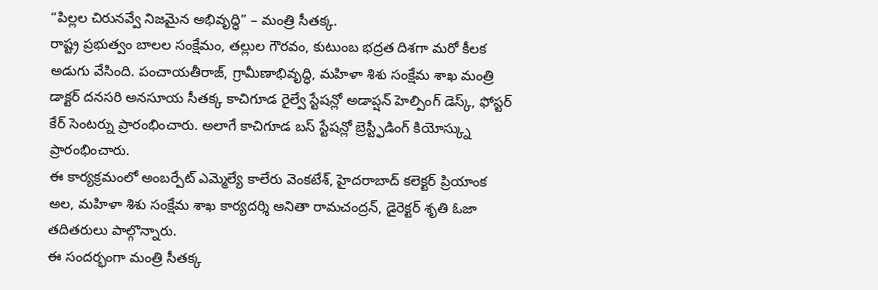“పిల్లల చిరునవ్వే నిజమైన అభివృద్ధి” – మంత్రి సీతక్క.
రాష్ట్ర ప్రభుత్వం బాలల సంక్షేమం, తల్లుల గౌరవం, కుటుంబ భద్రత దిశగా మరో కీలక అడుగు వేసింది. పంచాయతీరాజ్, గ్రామీణాభివృద్ధి, మహిళా శిశు సంక్షేమ శాఖ మంత్రి డాక్టర్ దనసరి అనసూయ సీతక్క కాచిగూడ రైల్వే స్టేషన్లో అడాప్షన్ హెల్పింగ్ డెస్క్, ఫోస్టర్ కేర్ సెంటర్ను ప్రారంభించారు. అలాగే కాచిగూడ బస్ స్టేషన్లో బ్రెస్ట్ఫీడింగ్ కియోస్క్ను ప్రారంభించారు.
ఈ కార్యక్రమంలో అంబర్పేట్ ఎమ్మెల్యే కాలేరు వెంకటేశ్, హైదరాబాద్ కలెక్టర్ ప్రియాంక అల, మహిళా శిశు సంక్షేమ శాఖ కార్యదర్శి అనితా రామచంద్రన్, డైరెక్టర్ శృతి ఓజా తదితరులు పాల్గొన్నారు.
ఈ సందర్భంగా మంత్రి సీతక్క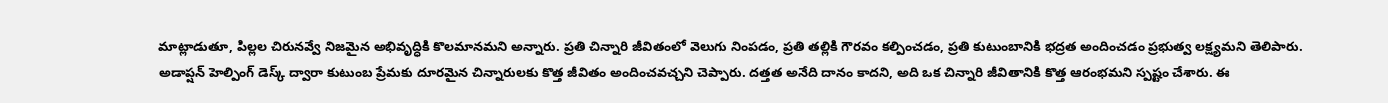మాట్లాడుతూ, పిల్లల చిరునవ్వే నిజమైన అభివృద్ధికి కొలమానమని అన్నారు. ప్రతి చిన్నారి జీవితంలో వెలుగు నింపడం, ప్రతి తల్లికి గౌరవం కల్పించడం, ప్రతి కుటుంబానికి భద్రత అందించడం ప్రభుత్వ లక్ష్యమని తెలిపారు.
అడాప్షన్ హెల్పింగ్ డెస్క్ ద్వారా కుటుంబ ప్రేమకు దూరమైన చిన్నారులకు కొత్త జీవితం అందించవచ్చని చెప్పారు. దత్తత అనేది దానం కాదని, అది ఒక చిన్నారి జీవితానికి కొత్త ఆరంభమని స్పష్టం చేశారు. ఈ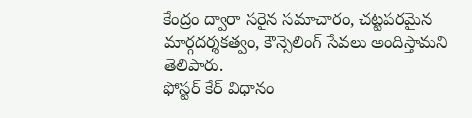కేంద్రం ద్వారా సరైన సమాచారం, చట్టపరమైన మార్గదర్శకత్వం, కౌన్సెలింగ్ సేవలు అందిస్తామని తెలిపారు.
ఫోస్టర్ కేర్ విధానం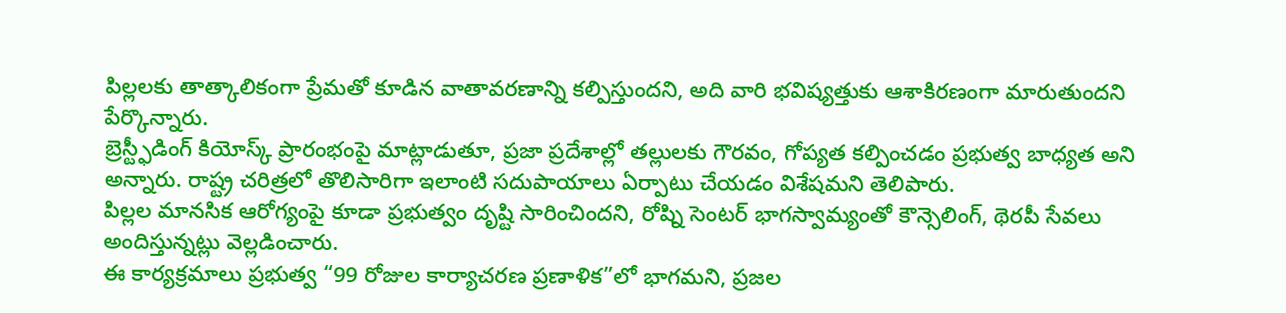పిల్లలకు తాత్కాలికంగా ప్రేమతో కూడిన వాతావరణాన్ని కల్పిస్తుందని, అది వారి భవిష్యత్తుకు ఆశాకిరణంగా మారుతుందని పేర్కొన్నారు.
బ్రెస్ట్ఫీడింగ్ కియోస్క్ ప్రారంభంపై మాట్లాడుతూ, ప్రజా ప్రదేశాల్లో తల్లులకు గౌరవం, గోప్యత కల్పించడం ప్రభుత్వ బాధ్యత అని అన్నారు. రాష్ట్ర చరిత్రలో తొలిసారిగా ఇలాంటి సదుపాయాలు ఏర్పాటు చేయడం విశేషమని తెలిపారు.
పిల్లల మానసిక ఆరోగ్యంపై కూడా ప్రభుత్వం దృష్టి సారించిందని, రోష్ని సెంటర్ భాగస్వామ్యంతో కౌన్సెలింగ్, థెరపీ సేవలు అందిస్తున్నట్లు వెల్లడించారు.
ఈ కార్యక్రమాలు ప్రభుత్వ “99 రోజుల కార్యాచరణ ప్రణాళిక”లో భాగమని, ప్రజల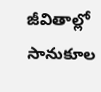జీవితాల్లో సానుకూల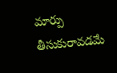మార్పు తీసుకురావడమే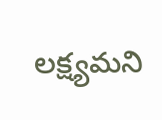లక్ష్యమని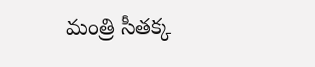మంత్రి సీతక్క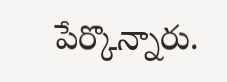పేర్కొన్నారు.